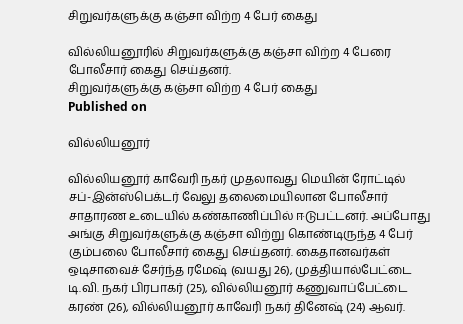சிறுவர்களுக்கு கஞ்சா விற்ற 4 பேர் கைது

வில்லியனூரில் சிறுவர்களுக்கு கஞ்சா விற்ற 4 பேரை போலீசார் கைது செய்தனர்.
சிறுவர்களுக்கு கஞ்சா விற்ற 4 பேர் கைது
Published on

வில்லியனூர்

வில்லியனூர் காவேரி நகர் முதலாவது மெயின் ரோட்டில் சப்-இன்ஸ்பெக்டர் வேலு தலைமையிலான போலீசார் சாதாரண உடையில் கண்காணிப்பில் ஈடுபட்டனர். அப்போது அங்கு சிறுவர்களுக்கு கஞ்சா விற்று கொண்டிருந்த 4 பேர் கும்பலை போலீசார் கைது செய்தனர். கைதானவர்கள் ஒடிசாவைச் சேர்ந்த ரமேஷ் (வயது 26), முத்தியால்பேட்டை டி.வி. நகர் பிரபாகர் (25), வில்லியனூர் கணுவாப்பேட்டை கரண் (26), வில்லியனூர் காவேரி நகர் தினேஷ் (24) ஆவர்.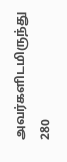அவர்களிடமிருந்து 280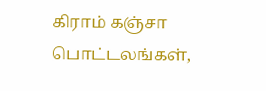கிராம் கஞ்சா பொட்டலங்கள்,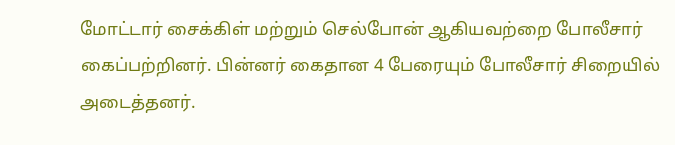மோட்டார் சைக்கிள் மற்றும் செல்போன் ஆகியவற்றை போலீசார் கைப்பற்றினர். பின்னர் கைதான 4 பேரையும் போலீசார் சிறையில் அடைத்தனர்.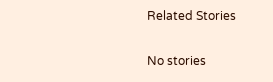Related Stories

No stories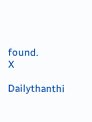found.
X

Dailythanthi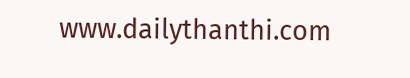www.dailythanthi.com